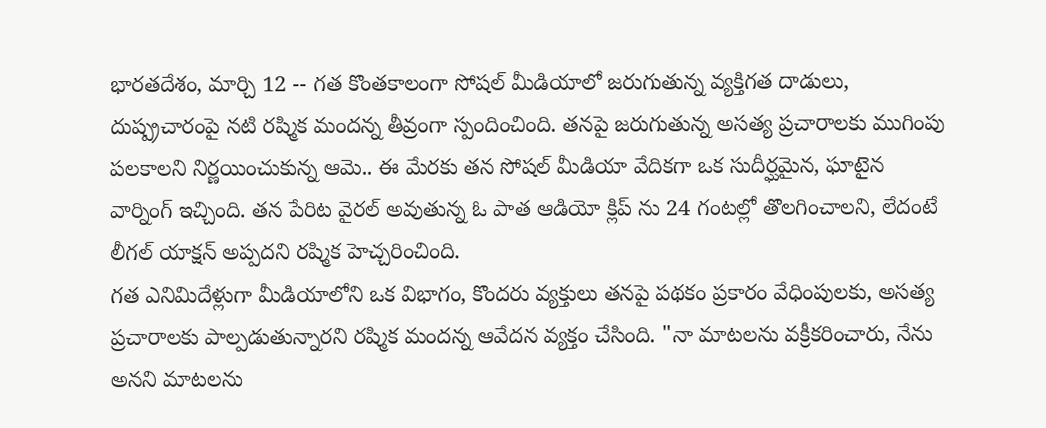భారతదేశం, మార్చి 12 -- గత కొంతకాలంగా సోషల్ మీడియాలో జరుగుతున్న వ్యక్తిగత దాడులు, దుష్ప్రచారంపై నటి రష్మిక మందన్న తీవ్రంగా స్పందించింది. తనపై జరుగుతున్న అసత్య ప్రచారాలకు ముగింపు పలకాలని నిర్ణయించుకున్న ఆమె.. ఈ మేరకు తన సోషల్ మీడియా వేదికగా ఒక సుదీర్ఘమైన, ఘాటైన వార్నింగ్ ఇచ్చింది. తన పేరిట వైరల్ అవుతున్న ఓ పాత ఆడియో క్లిప్ ను 24 గంటల్లో తొలగించాలని, లేదంటే లీగల్ యాక్షన్ అప్పదని రష్మిక హెచ్చరించింది.
గత ఎనిమిదేళ్లుగా మీడియాలోని ఒక విభాగం, కొందరు వ్యక్తులు తనపై పథకం ప్రకారం వేధింపులకు, అసత్య ప్రచారాలకు పాల్పడుతున్నారని రష్మిక మందన్న ఆవేదన వ్యక్తం చేసింది. "నా మాటలను వక్రీకరించారు, నేను అనని మాటలను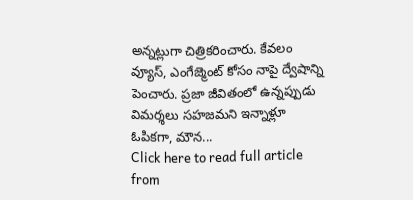అన్నట్లుగా చిత్రికరించారు. కేవలం వ్యూస్, ఎంగేజ్మెంట్ కోసం నాపై ద్వేషాన్ని పెంచారు. ప్రజా జీవితంలో ఉన్నప్పుడు విమర్శలు సహజమని ఇన్నాళ్లూ ఓపికగా, మౌన...
Click here to read full article from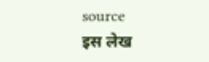source
इस लेख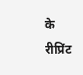के रीप्रिंट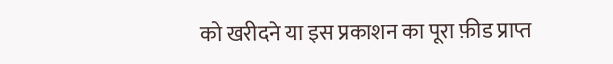को खरीदने या इस प्रकाशन का पूरा फ़ीड प्राप्त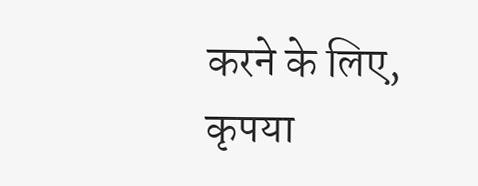करने के लिए, कृपया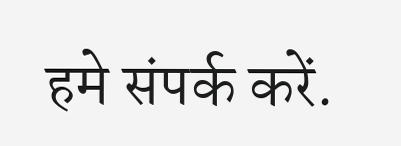हमे संपर्क करें.